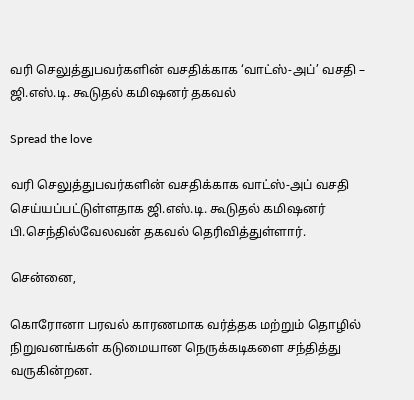வரி செலுத்துபவர்களின் வசதிக்காக ‘வாட்ஸ்-அப்’ வசதி – ஜி.எஸ்.டி. கூடுதல் கமிஷனர் தகவல்

Spread the love

வரி செலுத்துபவர்களின் வசதிக்காக வாட்ஸ்-அப் வசதி செய்யப்பட்டுள்ளதாக ஜி.எஸ்.டி. கூடுதல் கமிஷனர் பி.செந்தில்வேலவன் தகவல் தெரிவித்துள்ளார்.

சென்னை,

கொரோனா பரவல் காரணமாக வர்த்தக மற்றும் தொழில் நிறுவனங்கள் கடுமையான நெருக்கடிகளை சந்தித்து வருகின்றன.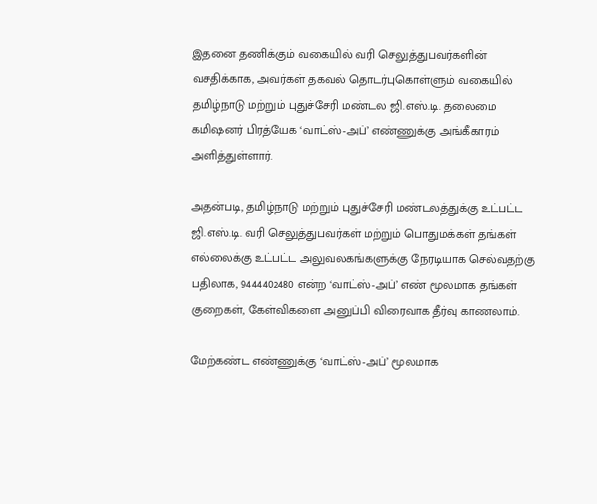இதனை தணிக்கும் வகையில் வரி செலுத்துபவர்களின் வசதிக்காக, அவர்கள் தகவல் தொடர்புகொள்ளும் வகையில் தமிழ்நாடு மற்றும் புதுச்சேரி மண்டல ஜி.எஸ்.டி. தலைமை கமிஷனர் பிரத்யேக ‘வாட்ஸ்-அப்’ எண்ணுக்கு அங்கீகாரம் அளித்துள்ளார்.

அதன்படி, தமிழ்நாடு மற்றும் புதுச்சேரி மண்டலத்துக்கு உட்பட்ட ஜி.எஸ்.டி. வரி செலுத்துபவர்கள் மற்றும் பொதுமக்கள் தங்கள் எல்லைக்கு உட்பட்ட அலுவலகங்களுக்கு நேரடியாக செல்வதற்கு பதிலாக, 9444402480 என்ற ‘வாட்ஸ்-அப்’ எண் மூலமாக தங்கள் குறைகள், கேள்விகளை அனுப்பி விரைவாக தீர்வு காணலாம்.

மேற்கண்ட எண்ணுக்கு ‘வாட்ஸ்-அப்’ மூலமாக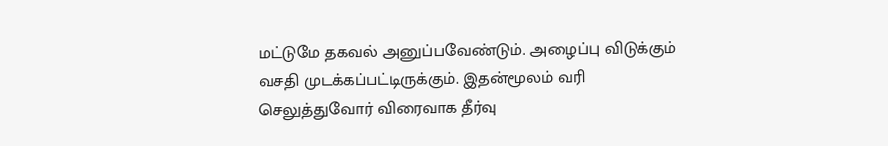மட்டுமே தகவல் அனுப்பவேண்டும். அழைப்பு விடுக்கும் வசதி முடக்கப்பட்டிருக்கும். இதன்மூலம் வரி செலுத்துவோர் விரைவாக தீர்வு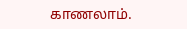காணலாம்.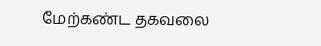மேற்கண்ட தகவலை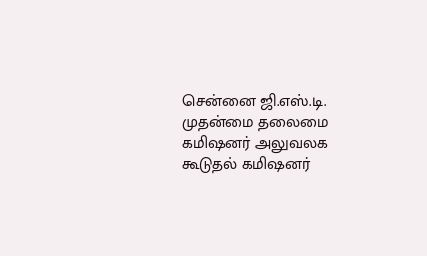சென்னை ஜி.எஸ்.டி. முதன்மை தலைமை கமிஷனர் அலுவலக கூடுதல் கமிஷனர்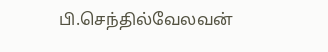பி.செந்தில்வேலவன்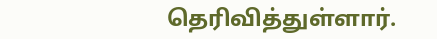தெரிவித்துள்ளார்.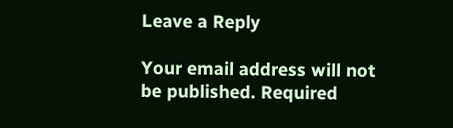Leave a Reply

Your email address will not be published. Required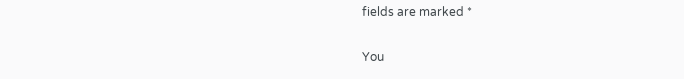fields are marked *

You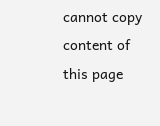cannot copy content of this page